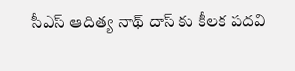సీఎస్ ఆదిత్య నాథ్ దాస్ కు కీలక పదవి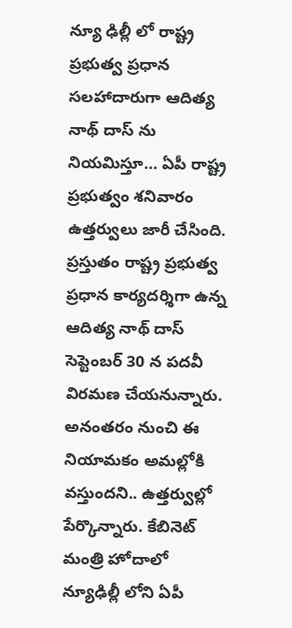న్యూ ఢిల్లీ లో రాష్ట్ర ప్రభుత్వ ప్రధాన సలహాదారుగా ఆదిత్య నాథ్‌ దాస్‌ ను నియమిస్తూ… ఏపీ రాష్ట్ర ప్రభుత్వం శనివారం ఉత్తర్వులు జారీ చేసింది. ప్రస్తుతం రాష్ట్ర ప్రభుత్వ ప్రధాన కార్యదర్శిగా ఉన్న ఆదిత్య నాథ్‌ దాస్‌ సెప్టెంబర్‌ 30 న పదవీ విరమణ చేయనున్నారు. అనంతరం నుంచి ఈ నియామకం అమల్లోకి వస్తుందని.. ఉత్తర్వుల్లో పేర్కొన్నారు. కేబినెట్‌ మంత్రి హోదాలో న్యూఢిల్లీ లోని ఏపీ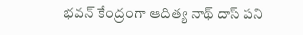భవన్‌ కేంద్రంగా ఆదిత్య నాథ్‌ దాస్‌ పని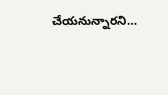చేయనున్నారని…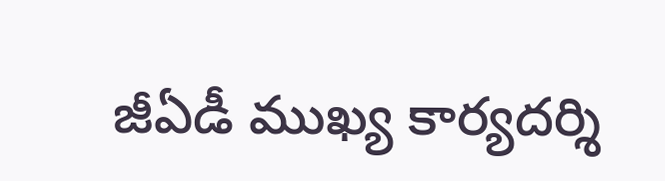జీఏడీ ముఖ్య కార్యదర్శి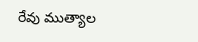రేవు ముత్యాల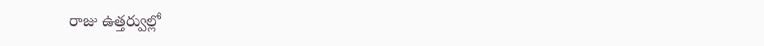రాజు ఉత్తర్వుల్లో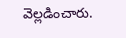వెల్లడించారు.